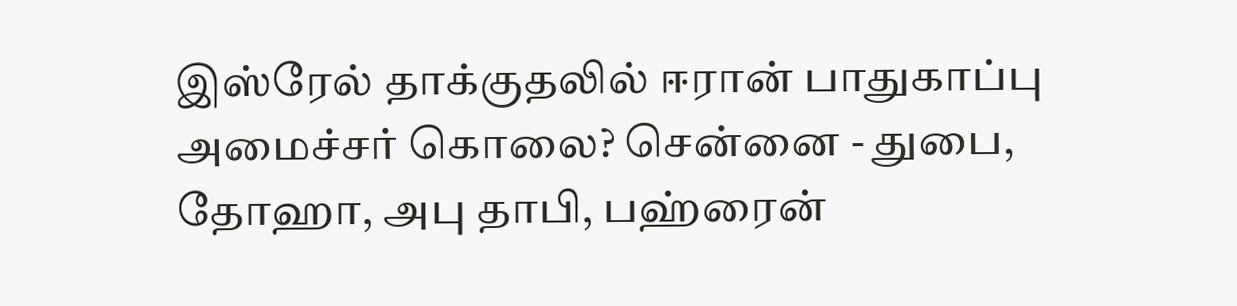இஸ்ரேல் தாக்குதலில் ஈரான் பாதுகாப்பு அமைச்சர் கொலை? சென்னை - துபை, தோஹா, அபு தாபி, பஹ்ரைன்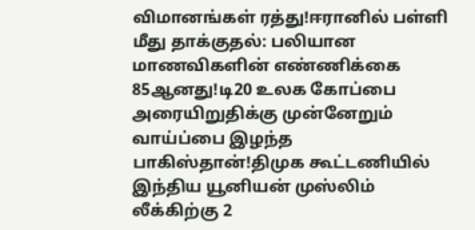விமானங்கள் ரத்து!ஈரானில் பள்ளி மீது தாக்குதல்: பலியான மாணவிகளின் எண்ணிக்கை 85ஆனது!டி20 உலக கோப்பை அரையிறுதிக்கு முன்னேறும் வாய்ப்பை இழந்த பாகிஸ்தான்!திமுக கூட்டணியில் இந்திய யூனியன் முஸ்லிம் லீக்கிற்கு 2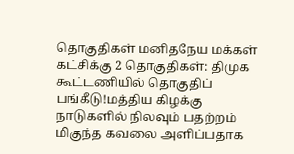தொகுதிகள் மனிதநேய மக்கள் கட்சிக்கு 2 தொகுதிகள்: திமுக கூட்டணியில் தொகுதிப் பங்கீடு!மத்திய கிழக்கு நாடுகளில் நிலவும் பதற்றம் மிகுந்த கவலை அளிப்பதாக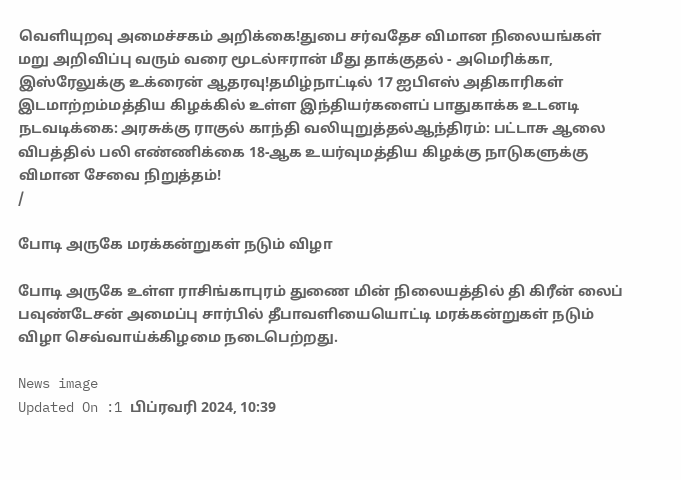வெளியுறவு அமைச்சகம் அறிக்கை!துபை சர்வதேச விமான நிலையங்கள் மறு அறிவிப்பு வரும் வரை மூடல்ஈரான் மீது தாக்குதல் - அமெரிக்கா, இஸ்ரேலுக்கு உக்ரைன் ஆதரவு!தமிழ்நாட்டில் 17 ஐபிஎஸ் அதிகாரிகள் இடமாற்றம்மத்திய கிழக்கில் உள்ள இந்தியர்களைப் பாதுகாக்க உடனடி நடவடிக்கை: அரசுக்கு ராகுல் காந்தி வலியுறுத்தல்ஆந்திரம்: பட்டாசு ஆலை விபத்தில் பலி எண்ணிக்கை 18-ஆக உயர்வுமத்திய கிழக்கு நாடுகளுக்கு விமான சேவை நிறுத்தம்!
/

போடி அருகே மரக்கன்றுகள் நடும் விழா

போடி அருகே உள்ள ராசிங்காபுரம் துணை மின் நிலையத்தில் தி கிரீன் லைப் பவுண்டேசன் அமைப்பு சார்பில் தீபாவளியையொட்டி மரக்கன்றுகள் நடும் விழா செவ்வாய்க்கிழமை நடைபெற்றது.

News image
Updated On :1 பிப்ரவரி 2024, 10:39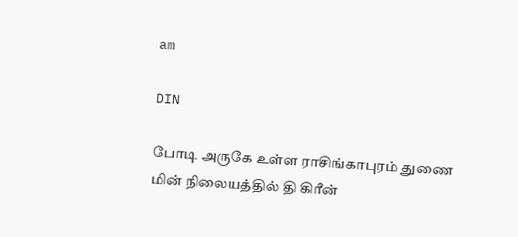am

DIN

போடி அருகே உள்ள ராசிங்காபுரம் துணை மின் நிலையத்தில் தி கிரீன்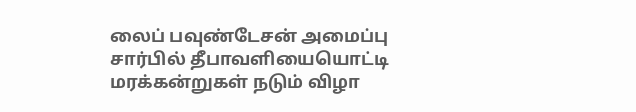லைப் பவுண்டேசன் அமைப்பு சார்பில் தீபாவளியையொட்டி மரக்கன்றுகள் நடும் விழா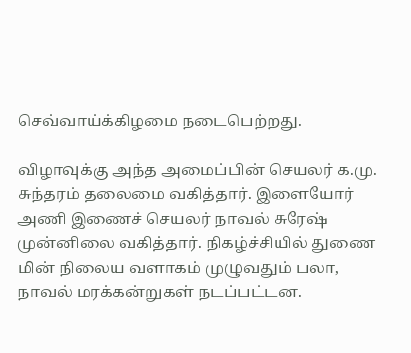செவ்வாய்க்கிழமை நடைபெற்றது.

விழாவுக்கு அந்த அமைப்பின் செயலர் க.மு. சுந்தரம் தலைமை வகித்தார். இளையோர் அணி இணைச் செயலர் நாவல் சுரேஷ் முன்னிலை வகித்தார். நிகழ்ச்சியில் துணை மின் நிலைய வளாகம் முழுவதும் பலா, நாவல் மரக்கன்றுகள் நடப்பட்டன.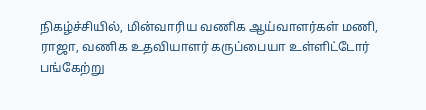நிகழ்ச்சியில், மின்வாரிய வணிக ஆய்வாளர்கள் மணி, ராஜா, வணிக உதவியாளர் கருப்பையா உள்ளிட்டோர் பங்கேற்று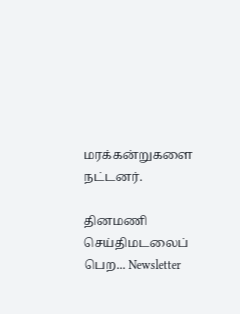மரக்கன்றுகளை நட்டனர்.

தினமணி செய்திமடலைப் பெற... Newsletter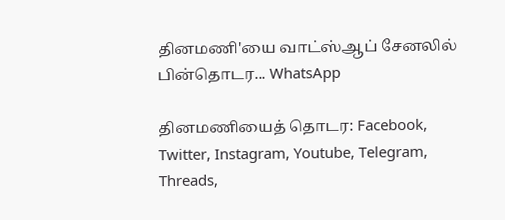தினமணி'யை வாட்ஸ்ஆப் சேனலில் பின்தொடர... WhatsApp

தினமணியைத் தொடர: Facebook, Twitter, Instagram, Youtube, Telegram, Threads,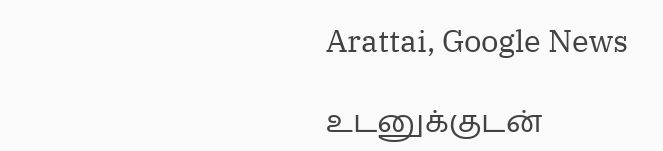Arattai, Google News

உடனுக்குடன்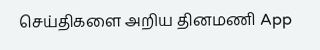செய்திகளை அறிய தினமணி App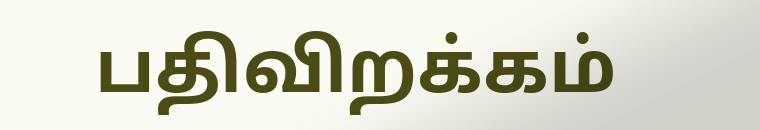பதிவிறக்கம்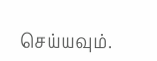செய்யவும்.